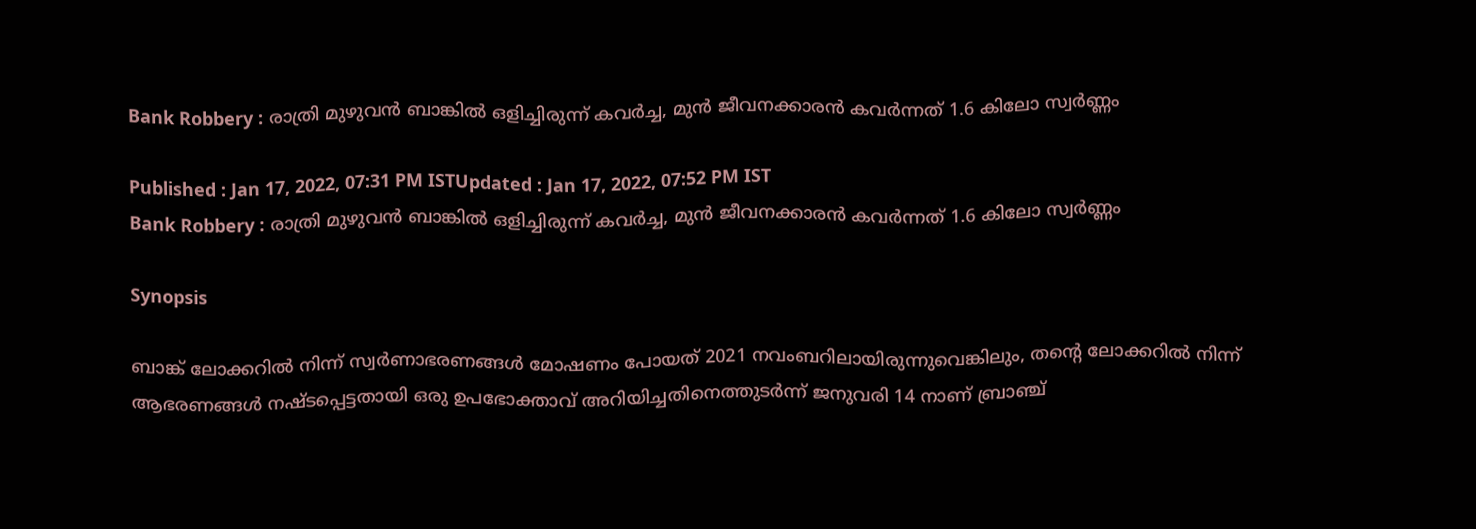Bank Robbery : രാത്രി മുഴുവൻ ബാങ്കിൽ ഒളിച്ചിരുന്ന് കവർച്ച, മുൻ ജീവനക്കാരൻ കവർന്നത് 1.6 കിലോ സ്വർണ്ണം

Published : Jan 17, 2022, 07:31 PM ISTUpdated : Jan 17, 2022, 07:52 PM IST
Bank Robbery : രാത്രി മുഴുവൻ ബാങ്കിൽ ഒളിച്ചിരുന്ന് കവർച്ച, മുൻ ജീവനക്കാരൻ കവർന്നത് 1.6 കിലോ സ്വർണ്ണം

Synopsis

ബാങ്ക് ലോക്കറിൽ നിന്ന് സ്വർണാഭരണങ്ങൾ മോഷണം പോയത് 2021 നവംബറിലായിരുന്നുവെങ്കിലും, തന്റെ ലോക്കറിൽ നിന്ന് ആഭരണങ്ങൾ നഷ്ടപ്പെട്ടതായി ഒരു ഉപഭോക്താവ് അറിയിച്ചതിനെത്തുടർന്ന് ജനുവരി 14 നാണ് ബ്രാഞ്ച്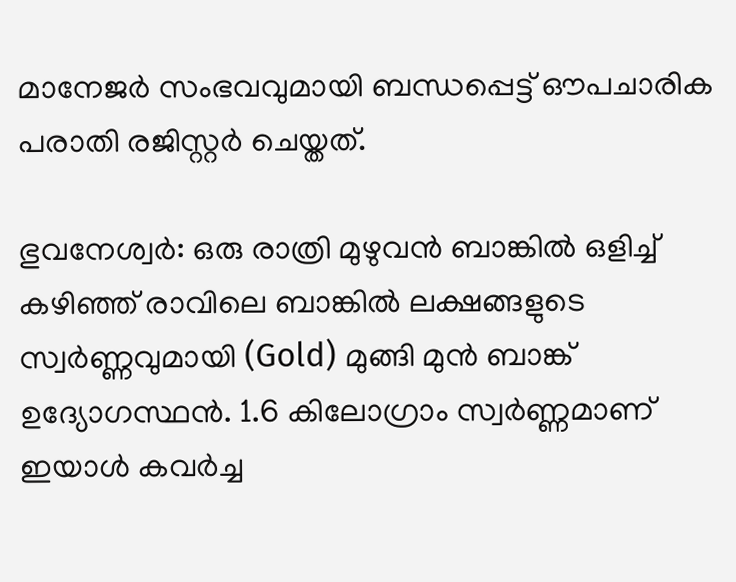മാനേജർ സംഭവവുമായി ബന്ധപ്പെട്ട് ഔപചാരിക പരാതി രജിസ്റ്റർ ചെയ്തത്.

ഭുവനേശ്വർ: ഒരു രാത്രി മുഴുവൻ ബാങ്കിൽ ഒളിച്ച് കഴിഞ്ഞ് രാവിലെ ബാങ്കിൽ ലക്ഷങ്ങളുടെ സ്വർണ്ണവുമായി (Gold) മുങ്ങി മുൻ ബാങ്ക് ഉദ്യോഗസ്ഥൻ. 1.6 കിലോഗ്രാം സ്വർണ്ണമാണ് ഇയാൾ കവർച്ച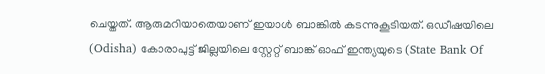ചെയ്തത്. ആരുമറിയാതെയാണ് ഇയാൾ ബാങ്കിൽ കടന്നുകൂടിയത്. ഒഡീഷയിലെ (Odisha) കോരാപുട്ട് ജില്ലയിലെ സ്റ്റേറ്റ് ബാങ്ക് ഓഫ് ഇന്ത്യയുടെ (State Bank Of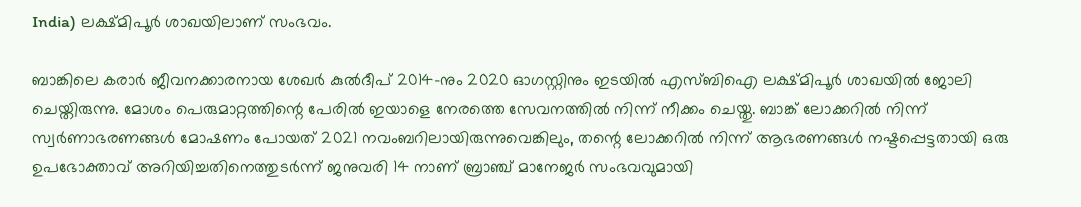India) ലക്ഷ്മിപൂർ ശാഖയിലാണ് സംഭവം.

ബാങ്കിലെ കരാർ ജീവനക്കാരനായ ശേഖർ കുൽദീപ് 2014-നും 2020 ഓഗസ്റ്റിനും ഇടയിൽ എസ്ബിഐ ലക്ഷ്മിപൂർ ശാഖയിൽ ജോലി ചെയ്തിരുന്നു. മോശം പെരുമാറ്റത്തിന്റെ പേരിൽ ഇയാളെ നേരത്തെ സേവനത്തിൽ നിന്ന് നീക്കം ചെയ്തു. ബാങ്ക് ലോക്കറിൽ നിന്ന് സ്വർണാഭരണങ്ങൾ മോഷണം പോയത് 2021 നവംബറിലായിരുന്നുവെങ്കിലും, തന്റെ ലോക്കറിൽ നിന്ന് ആഭരണങ്ങൾ നഷ്ടപ്പെട്ടതായി ഒരു ഉപഭോക്താവ് അറിയിച്ചതിനെത്തുടർന്ന് ജനുവരി 14 നാണ് ബ്രാഞ്ച് മാനേജർ സംഭവവുമായി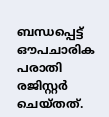ബന്ധപ്പെട്ട് ഔപചാരിക പരാതി രജിസ്റ്റർ ചെയ്തത്.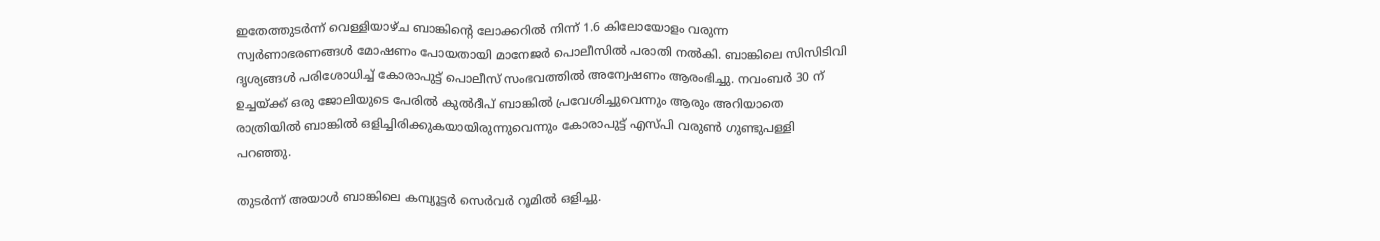ഇതേത്തുടർന്ന് വെള്ളിയാഴ്ച ബാങ്കിന്റെ ലോക്കറിൽ നിന്ന് 1.6 കിലോയോളം വരുന്ന സ്വർണാഭരണങ്ങൾ മോഷണം പോയതായി മാനേജർ പൊലീസിൽ പരാതി നൽകി. ബാങ്കിലെ സിസിടിവി ദൃശ്യങ്ങൾ പരിശോധിച്ച് കോരാപുട്ട് പൊലീസ് സംഭവത്തിൽ അന്വേഷണം ആരംഭിച്ചു. നവംബർ 30 ന് ഉച്ചയ്ക്ക് ഒരു ജോലിയുടെ പേരിൽ കുൽദീപ് ബാങ്കിൽ പ്രവേശിച്ചുവെന്നും ആരും അറിയാതെ രാത്രിയിൽ ബാങ്കിൽ ഒളിച്ചിരിക്കുകയായിരുന്നുവെന്നും കോരാപുട്ട് എസ്പി വരുൺ ഗുണ്ടുപള്ളി പറഞ്ഞു.

തുടർന്ന് അയാൾ ബാങ്കിലെ കമ്പ്യൂട്ടർ സെർവർ റൂമിൽ ഒളിച്ചു.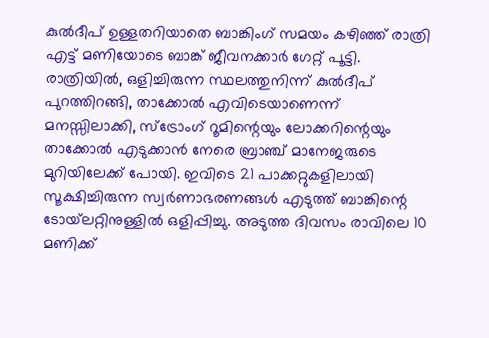കുൽദീപ് ഉള്ളതറിയാതെ ബാങ്കിംഗ് സമയം കഴിഞ്ഞ് രാത്രി എട്ട് മണിയോടെ ബാങ്ക് ജീവനക്കാർ ഗേറ്റ് പൂട്ടി. രാത്രിയിൽ, ഒളിച്ചിരുന്ന സ്ഥലത്തുനിന്ന് കുൽദീപ് പുറത്തിറങ്ങി, താക്കോൽ എവിടെയാണെന്ന് മനസ്സിലാക്കി, സ്ട്രോംഗ് റൂമിന്റെയും ലോക്കറിന്റെയും താക്കോൽ എടുക്കാൻ നേരെ ബ്രാഞ്ച് മാനേജരുടെ മുറിയിലേക്ക് പോയി. ഇവിടെ 21 പാക്കറ്റുകളിലായി സൂക്ഷിച്ചിരുന്ന സ്വർണാഭരണങ്ങൾ എടുത്ത് ബാങ്കിന്റെ ടോയ്‌ലറ്റിനുള്ളിൽ ഒളിപ്പിച്ചു. അടുത്ത ദിവസം രാവിലെ 10 മണിക്ക്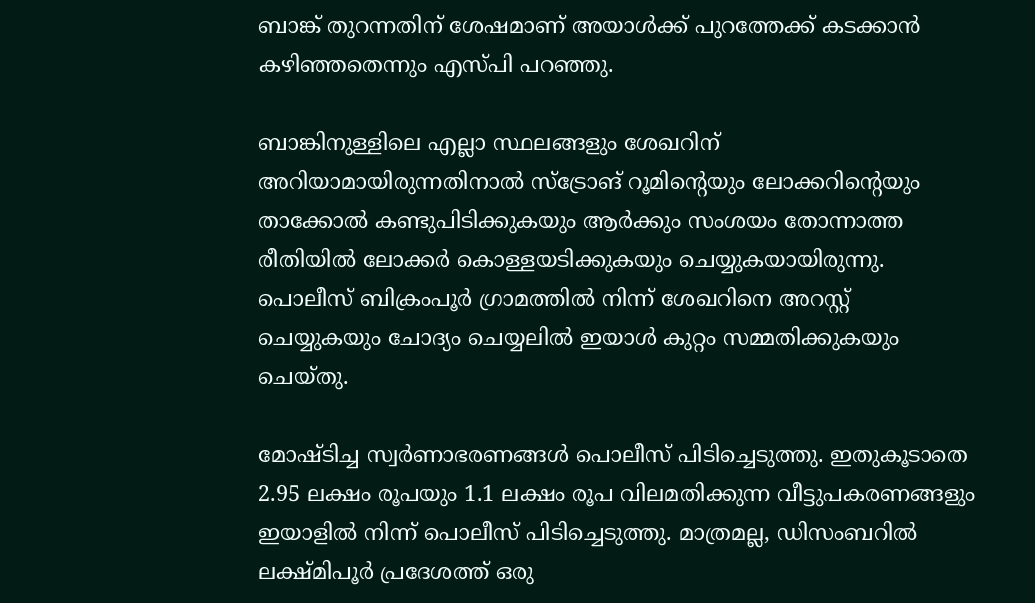ബാങ്ക് തുറന്നതിന് ശേഷമാണ് അയാൾക്ക് പുറത്തേക്ക് കടക്കാൻ കഴിഞ്ഞതെന്നും എസ്പി പറഞ്ഞു.

ബാങ്കിനുള്ളിലെ എല്ലാ സ്ഥലങ്ങളും ശേഖറിന് അറിയാമായിരുന്നതിനാൽ സ്‌ട്രോങ് റൂമിന്റെയും ലോക്കറിന്റെയും താക്കോൽ കണ്ടുപിടിക്കുകയും ആർക്കും സംശയം തോന്നാത്ത രീതിയിൽ ലോക്കർ കൊള്ളയടിക്കുകയും ചെയ്യുകയായിരുന്നു. പൊലീസ് ബിക്രംപൂർ ഗ്രാമത്തിൽ നിന്ന് ശേഖറിനെ അറസ്റ്റ് ചെയ്യുകയും ചോദ്യം ചെയ്യലിൽ ഇയാൾ കുറ്റം സമ്മതിക്കുകയും ചെയ്തു.

മോഷ്ടിച്ച സ്വർണാഭരണങ്ങൾ പൊലീസ് പിടിച്ചെടുത്തു. ഇതുകൂടാതെ 2.95 ലക്ഷം രൂപയും 1.1 ലക്ഷം രൂപ വിലമതിക്കുന്ന വീട്ടുപകരണങ്ങളും
ഇയാളിൽ നിന്ന് പൊലീസ് പിടിച്ചെടുത്തു. മാത്രമല്ല, ഡിസംബറിൽ ലക്ഷ്മിപൂർ പ്രദേശത്ത് ഒരു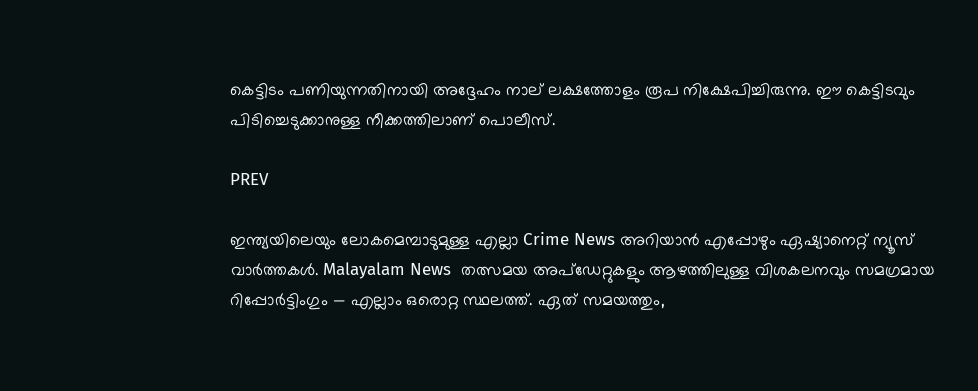കെട്ടിടം പണിയുന്നതിനായി അദ്ദേഹം നാല് ലക്ഷത്തോളം രൂപ നിക്ഷേപിച്ചിരുന്നു. ഈ കെട്ടിടവും പിടിച്ചെടുക്കാനുള്ള നീക്കത്തിലാണ് പൊലീസ്.

PREV

ഇന്ത്യയിലെയും ലോകമെമ്പാടുമുള്ള എല്ലാ Crime News അറിയാൻ എപ്പോഴും ഏഷ്യാനെറ്റ് ന്യൂസ് വാർത്തകൾ. Malayalam News  തത്സമയ അപ്‌ഡേറ്റുകളും ആഴത്തിലുള്ള വിശകലനവും സമഗ്രമായ റിപ്പോർട്ടിംഗും — എല്ലാം ഒരൊറ്റ സ്ഥലത്ത്. ഏത് സമയത്തും,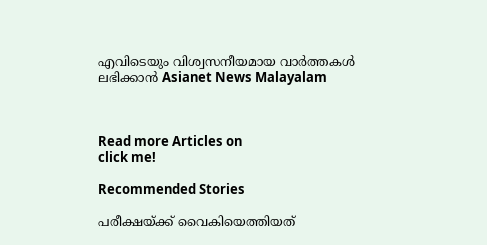എവിടെയും വിശ്വസനീയമായ വാർത്തകൾ ലഭിക്കാൻ Asianet News Malayalam



Read more Articles on
click me!

Recommended Stories

പരീക്ഷയ്ക്ക് വൈകിയെത്തിയത്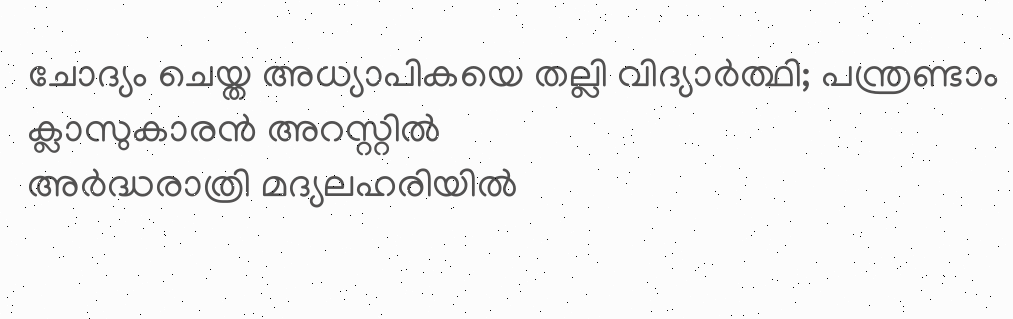ചോദ്യം ചെയ്ത അധ്യാപികയെ തല്ലി വിദ്യാർത്ഥി; പന്ത്രണ്ടാം ക്ലാസുകാരൻ അറസ്റ്റിൽ
അര്‍ദ്ധരാത്രി മദ്യലഹരിയിൽ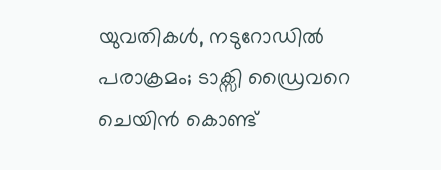യുവതികൾ, നടുറോഡിൽ പരാക്രമം; ടാക്സി ഡ്രൈവറെ ചെയിൻ കൊണ്ട്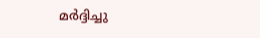മർദ്ദിച്ചു